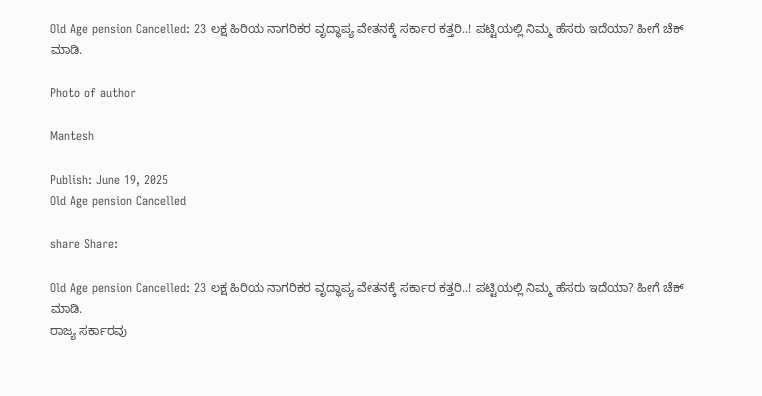Old Age pension Cancelled: 23 ಲಕ್ಷ ಹಿರಿಯ ನಾಗರಿಕರ ವೃದ್ಧಾಪ್ಯ ವೇತನಕ್ಕೆ ಸರ್ಕಾರ ಕತ್ತರಿ..! ಪಟ್ಟಿಯಲ್ಲಿ ನಿಮ್ಮ ಹೆಸರು ಇದೆಯಾ? ಹೀಗೆ ಚೆಕ್ ಮಾಡಿ.

Photo of author

Mantesh

Publish: June 19, 2025
Old Age pension Cancelled

share Share:

Old Age pension Cancelled: 23 ಲಕ್ಷ ಹಿರಿಯ ನಾಗರಿಕರ ವೃದ್ಧಾಪ್ಯ ವೇತನಕ್ಕೆ ಸರ್ಕಾರ ಕತ್ತರಿ..! ಪಟ್ಟಿಯಲ್ಲಿ ನಿಮ್ಮ ಹೆಸರು ಇದೆಯಾ? ಹೀಗೆ ಚೆಕ್ ಮಾಡಿ.
ರಾಜ್ಯ ಸರ್ಕಾರವು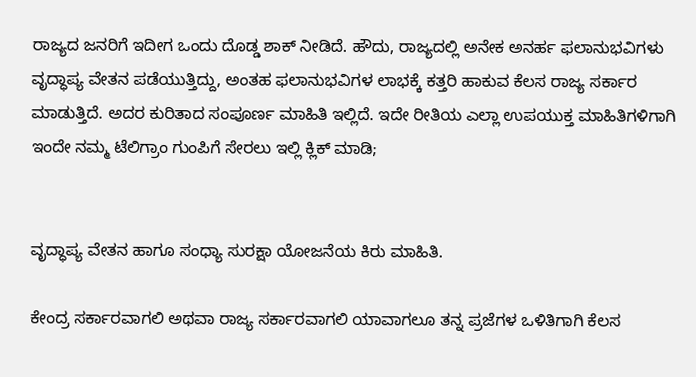ರಾಜ್ಯದ ಜನರಿಗೆ ಇದೀಗ ಒಂದು ದೊಡ್ಡ ಶಾಕ್ ನೀಡಿದೆ. ಹೌದು, ರಾಜ್ಯದಲ್ಲಿ ಅನೇಕ ಅನರ್ಹ ಫಲಾನುಭವಿಗಳು ವೃದ್ಧಾಪ್ಯ ವೇತನ ಪಡೆಯುತ್ತಿದ್ದು, ಅಂತಹ ಫಲಾನುಭವಿಗಳ ಲಾಭಕ್ಕೆ ಕತ್ತರಿ ಹಾಕುವ ಕೆಲಸ ರಾಜ್ಯ ಸರ್ಕಾರ ಮಾಡುತ್ತಿದೆ. ಅದರ ಕುರಿತಾದ ಸಂಪೂರ್ಣ ಮಾಹಿತಿ ಇಲ್ಲಿದೆ. ಇದೇ ರೀತಿಯ ಎಲ್ಲಾ ಉಪಯುಕ್ತ ಮಾಹಿತಿಗಳಿಗಾಗಿ ಇಂದೇ ನಮ್ಮ ಟೆಲಿಗ್ರಾಂ ಗುಂಪಿಗೆ ಸೇರಲು ಇಲ್ಲಿ ಕ್ಲಿಕ್ ಮಾಡಿ;


ವೃದ್ಧಾಪ್ಯ ವೇತನ ಹಾಗೂ ಸಂಧ್ಯಾ ಸುರಕ್ಷಾ ಯೋಜನೆಯ ಕಿರು ಮಾಹಿತಿ.

ಕೇಂದ್ರ ಸರ್ಕಾರವಾಗಲಿ ಅಥವಾ ರಾಜ್ಯ ಸರ್ಕಾರವಾಗಲಿ ಯಾವಾಗಲೂ ತನ್ನ ಪ್ರಜೆಗಳ ಒಳಿತಿಗಾಗಿ ಕೆಲಸ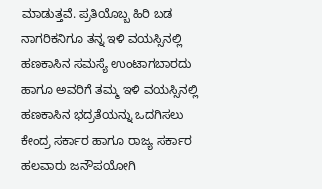ಮಾಡುತ್ತವೆ. ಪ್ರತಿಯೊಬ್ಬ ಹಿರಿ ಬಡ ನಾಗರಿಕನಿಗೂ ತನ್ನ ಇಳಿ ವಯಸ್ಸಿನಲ್ಲಿ ಹಣಕಾಸಿನ ಸಮಸ್ಯೆ ಉಂಟಾಗಬಾರದು ಹಾಗೂ ಅವರಿಗೆ ತಮ್ಮ ಇಳಿ ವಯಸ್ಸಿನಲ್ಲಿ ಹಣಕಾಸಿನ ಭದ್ರತೆಯನ್ನು ಒದಗಿಸಲು ಕೇಂದ್ರ ಸರ್ಕಾರ ಹಾಗೂ ರಾಜ್ಯ ಸರ್ಕಾರ ಹಲವಾರು ಜನೌಪಯೋಗಿ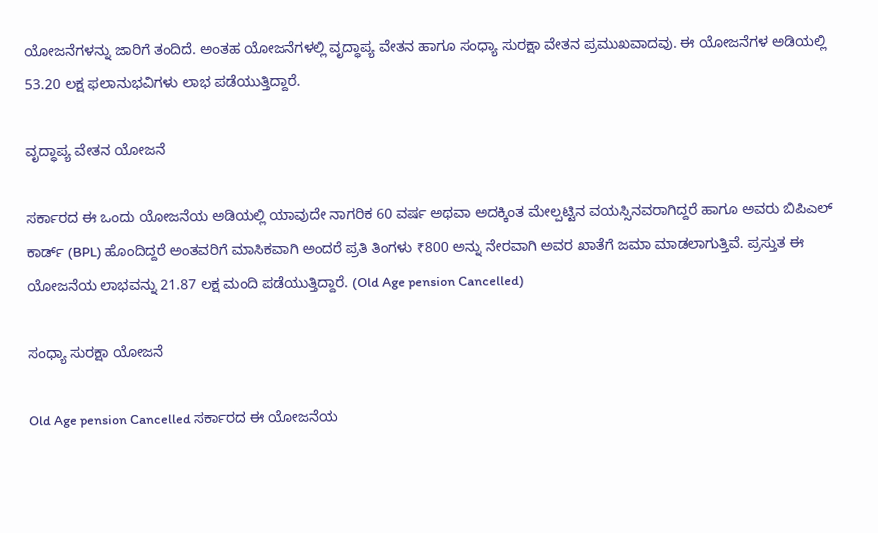ಯೋಜನೆಗಳನ್ನು ಜಾರಿಗೆ ತಂದಿದೆ. ಅಂತಹ ಯೋಜನೆಗಳಲ್ಲಿ ವೃದ್ಧಾಪ್ಯ ವೇತನ ಹಾಗೂ ಸಂಧ್ಯಾ ಸುರಕ್ಷಾ ವೇತನ ಪ್ರಮುಖವಾದವು. ಈ ಯೋಜನೆಗಳ ಅಡಿಯಲ್ಲಿ 53.20 ಲಕ್ಷ ಫಲಾನುಭವಿಗಳು ಲಾಭ ಪಡೆಯುತ್ತಿದ್ದಾರೆ.

ವೃದ್ಧಾಪ್ಯ ವೇತನ ಯೋಜನೆ

ಸರ್ಕಾರದ ಈ ಒಂದು ಯೋಜನೆಯ ಅಡಿಯಲ್ಲಿ ಯಾವುದೇ ನಾಗರಿಕ 60 ವರ್ಷ ಅಥವಾ ಅದಕ್ಕಿಂತ ಮೇಲ್ಪಟ್ಟಿನ ವಯಸ್ಸಿನವರಾಗಿದ್ದರೆ ಹಾಗೂ ಅವರು ಬಿಪಿಎಲ್ ಕಾರ್ಡ್ (BPL) ಹೊಂದಿದ್ದರೆ ಅಂತವರಿಗೆ ಮಾಸಿಕವಾಗಿ ಅಂದರೆ ಪ್ರತಿ ತಿಂಗಳು ₹800 ಅನ್ನು ನೇರವಾಗಿ ಅವರ ಖಾತೆಗೆ ಜಮಾ ಮಾಡಲಾಗುತ್ತಿವೆ. ಪ್ರಸ್ತುತ ಈ ಯೋಜನೆಯ ಲಾಭವನ್ನು 21.87 ಲಕ್ಷ ಮಂದಿ ಪಡೆಯುತ್ತಿದ್ದಾರೆ. (Old Age pension Cancelled)

ಸಂಧ್ಯಾ ಸುರಕ್ಷಾ ಯೋಜನೆ

Old Age pension Cancelled ಸರ್ಕಾರದ ಈ ಯೋಜನೆಯ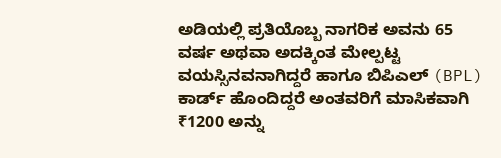ಅಡಿಯಲ್ಲಿ ಪ್ರತಿಯೊಬ್ಬ ನಾಗರಿಕ ಅವನು 65 ವರ್ಷ ಅಥವಾ ಅದಕ್ಕಿಂತ ಮೇಲ್ಪಟ್ಟ ವಯಸ್ಸಿನವನಾಗಿದ್ದರೆ ಹಾಗೂ ಬಿಪಿಎಲ್ (BPL) ಕಾರ್ಡ್ ಹೊಂದಿದ್ದರೆ ಅಂತವರಿಗೆ ಮಾಸಿಕವಾಗಿ ₹1200 ಅನ್ನು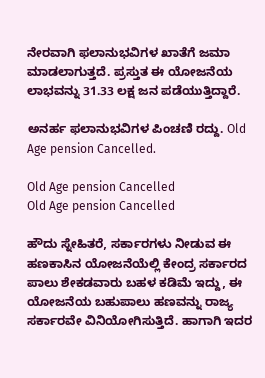ನೇರವಾಗಿ ಫಲಾನುಭವಿಗಳ ಖಾತೆಗೆ ಜಮಾ ಮಾಡಲಾಗುತ್ತದೆ. ಪ್ರಸ್ತುತ ಈ ಯೋಜನೆಯ ಲಾಭವನ್ನು 31.33 ಲಕ್ಷ ಜನ ಪಡೆಯುತ್ತಿದ್ದಾರೆ.

ಅನರ್ಹ ಫಲಾನುಭವಿಗಳ ಪಿಂಚಣಿ ರದ್ದು. Old Age pension Cancelled.

Old Age pension Cancelled
Old Age pension Cancelled

ಹೌದು ಸ್ನೇಹಿತರೆ, ಸರ್ಕಾರಗಳು ನೀಡುವ ಈ ಹಣಕಾಸಿನ ಯೋಜನೆಯೆಲ್ಲಿ ಕೇಂದ್ರ ಸರ್ಕಾರದ ಪಾಲು ಶೇಕಡವಾರು ಬಹಳ ಕಡಿಮೆ ಇದ್ದು, ಈ ಯೋಜನೆಯ ಬಹುಪಾಲು ಹಣವನ್ನು ರಾಜ್ಯ ಸರ್ಕಾರವೇ ವಿನಿಯೋಗಿಸುತ್ತಿದೆ. ಹಾಗಾಗಿ ಇದರ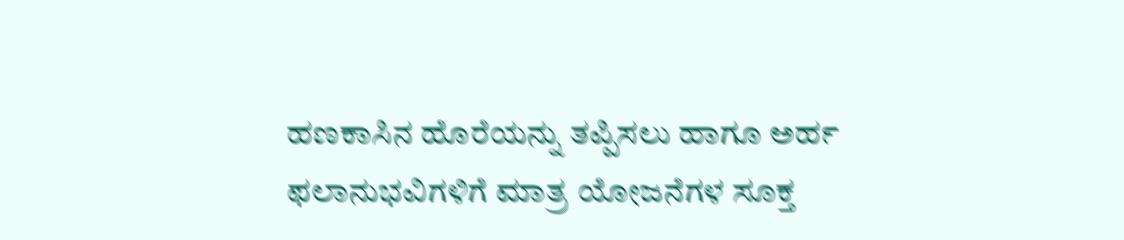ಹಣಕಾಸಿನ ಹೊರೆಯನ್ನು ತಪ್ಪಿಸಲು ಹಾಗೂ ಅರ್ಹ ಫಲಾನುಭವಿಗಳಿಗೆ ಮಾತ್ರ ಯೋಜನೆಗಳ ಸೂಕ್ತ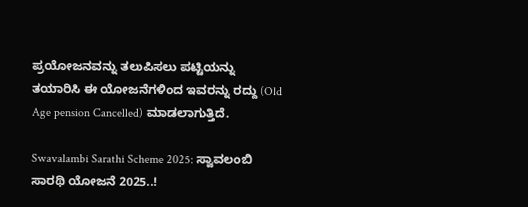ಪ್ರಯೋಜನವನ್ನು ತಲುಪಿಸಲು ಪಟ್ಟಿಯನ್ನು ತಯಾರಿಸಿ ಈ ಯೋಜನೆಗಳಿಂದ ಇವರನ್ನು ರದ್ದು (Old Age pension Cancelled) ಮಾಡಲಾಗುತ್ತಿದೆ.

Swavalambi Sarathi Scheme 2025: ಸ್ವಾವಲಂಬಿ ಸಾರಥಿ ಯೋಜನೆ 2025..!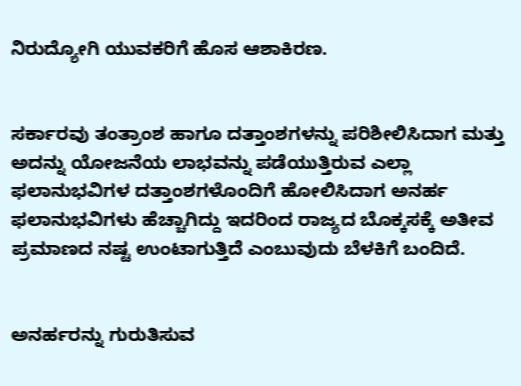ನಿರುದ್ಯೋಗಿ ಯುವಕರಿಗೆ ಹೊಸ ಆಶಾಕಿರಣ.


ಸರ್ಕಾರವು ತಂತ್ರಾಂಶ ಹಾಗೂ ದತ್ತಾಂಶಗಳನ್ನು ಪರಿಶೀಲಿಸಿದಾಗ ಮತ್ತು ಅದನ್ನು ಯೋಜನೆಯ ಲಾಭವನ್ನು ಪಡೆಯುತ್ತಿರುವ ಎಲ್ಲಾ ಫಲಾನುಭವಿಗಳ ದತ್ತಾಂಶಗಳೊಂದಿಗೆ ಹೋಲಿಸಿದಾಗ ಅನರ್ಹ ಫಲಾನುಭವಿಗಳು ಹೆಚ್ಚಾಗಿದ್ದು ಇದರಿಂದ ರಾಜ್ಯದ ಬೊಕ್ಕಸಕ್ಕೆ ಅತೀವ ಪ್ರಮಾಣದ ನಷ್ಟ ಉಂಟಾಗುತ್ತಿದೆ ಎಂಬುವುದು ಬೆಳಕಿಗೆ ಬಂದಿದೆ.


ಅನರ್ಹರನ್ನು ಗುರುತಿಸುವ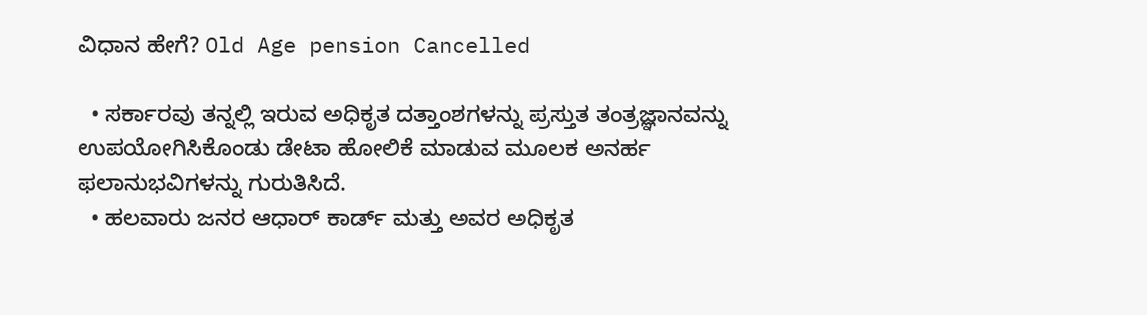ವಿಧಾನ ಹೇಗೆ? Old Age pension Cancelled

  • ಸರ್ಕಾರವು ತನ್ನಲ್ಲಿ ಇರುವ ಅಧಿಕೃತ ದತ್ತಾಂಶಗಳನ್ನು ಪ್ರಸ್ತುತ ತಂತ್ರಜ್ಞಾನವನ್ನು ಉಪಯೋಗಿಸಿಕೊಂಡು ಡೇಟಾ ಹೋಲಿಕೆ ಮಾಡುವ ಮೂಲಕ ಅನರ್ಹ ಫಲಾನುಭವಿಗಳನ್ನು ಗುರುತಿಸಿದೆ.
  • ಹಲವಾರು ಜನರ ಆಧಾರ್ ಕಾರ್ಡ್ ಮತ್ತು ಅವರ ಅಧಿಕೃತ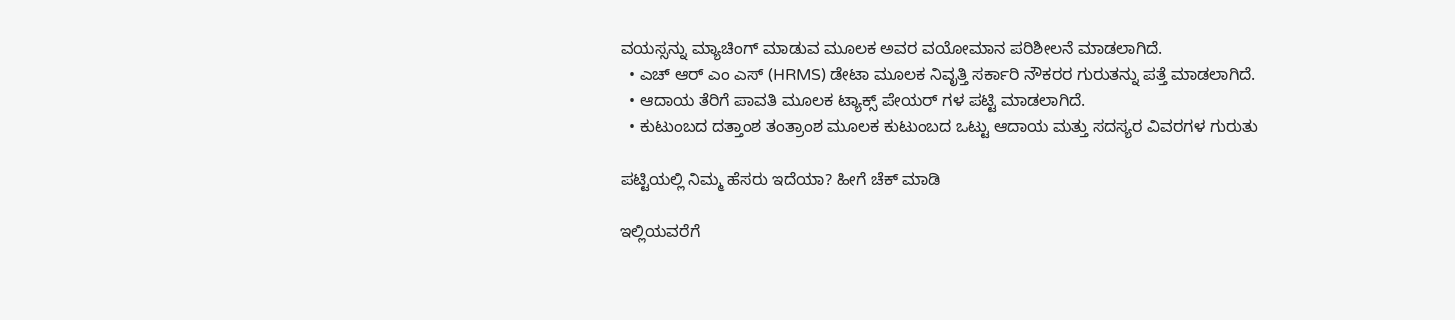ವಯಸ್ಸನ್ನು ಮ್ಯಾಚಿಂಗ್ ಮಾಡುವ ಮೂಲಕ ಅವರ ವಯೋಮಾನ ಪರಿಶೀಲನೆ ಮಾಡಲಾಗಿದೆ.
  • ಎಚ್ ಆರ್ ಎಂ ಎಸ್ (HRMS) ಡೇಟಾ ಮೂಲಕ ನಿವೃತ್ತಿ ಸರ್ಕಾರಿ ನೌಕರರ ಗುರುತನ್ನು ಪತ್ತೆ ಮಾಡಲಾಗಿದೆ.
  • ಆದಾಯ ತೆರಿಗೆ ಪಾವತಿ ಮೂಲಕ ಟ್ಯಾಕ್ಸ್ ಪೇಯರ್ ಗಳ ಪಟ್ಟಿ ಮಾಡಲಾಗಿದೆ.
  • ಕುಟುಂಬದ ದತ್ತಾಂಶ ತಂತ್ರಾಂಶ ಮೂಲಕ ಕುಟುಂಬದ ಒಟ್ಟು ಆದಾಯ ಮತ್ತು ಸದಸ್ಯರ ವಿವರಗಳ ಗುರುತು

ಪಟ್ಟಿಯಲ್ಲಿ ನಿಮ್ಮ ಹೆಸರು ಇದೆಯಾ? ಹೀಗೆ ಚೆಕ್ ಮಾಡಿ

ಇಲ್ಲಿಯವರೆಗೆ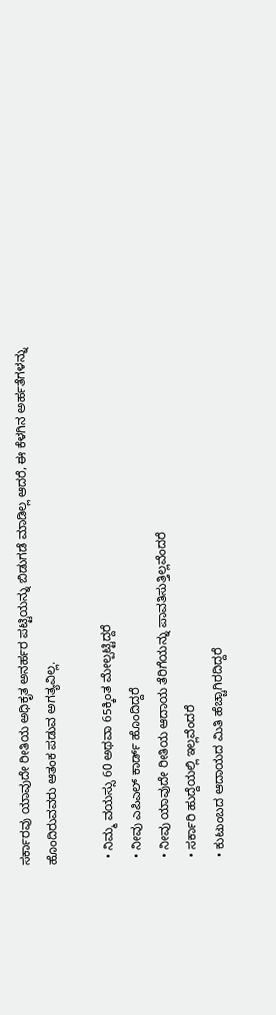ಸರ್ಕಾರವು ಯಾವುದೇ ರೀತಿಯ ಅಧಿಕೃತ ಅನರ್ಹರ ಪಟ್ಟಿಯನ್ನು ಬಿಡುಗಡೆ ಮಾಡಿಲ್ಲ ಆದರೆ, ಈ ಕೆಳಗಿನ ಅರ್ಹತೆಗಳನ್ನು ಹೊಂದಿರುವವರು ಆತಂಕ ಪಡುವ ಅಗತ್ಯವಿಲ್ಲ.

  • ನಿಮ್ಮ ವಯಸ್ಸು 60 ಅಥವಾ 65ಕ್ಕಿಂತ ಮೇಲ್ಪಟ್ಟಿದ್ದರೆ
  • ನೀವು ಎಪಿಎಲ್ ಕಾರ್ಡ್ ಹೊಂದಿದ್ದರೆ
  • ನೀವು ಯಾವುದೇ ರೀತಿಯ ಆದಾಯ ತೆರಿಗೆಯನ್ನು ಪಾವತಿಸುತ್ತಿಲ್ಲವೆಂದರೆ
  • ಸರ್ಕಾರಿ ಹುದ್ದೆಯಲ್ಲಿ ಇಲ್ಲವೆಂದರೆ
  • ಕುಟುಂಬದ ಆದಾಯದ ಮಿತಿ ಹೆಚ್ಚಾಗಿರದಿದ್ದರೆ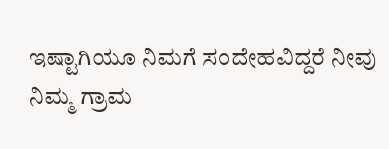ಇಷ್ಟಾಗಿಯೂ ನಿಮಗೆ ಸಂದೇಹವಿದ್ದರೆ ನೀವು ನಿಮ್ಮ ಗ್ರಾಮ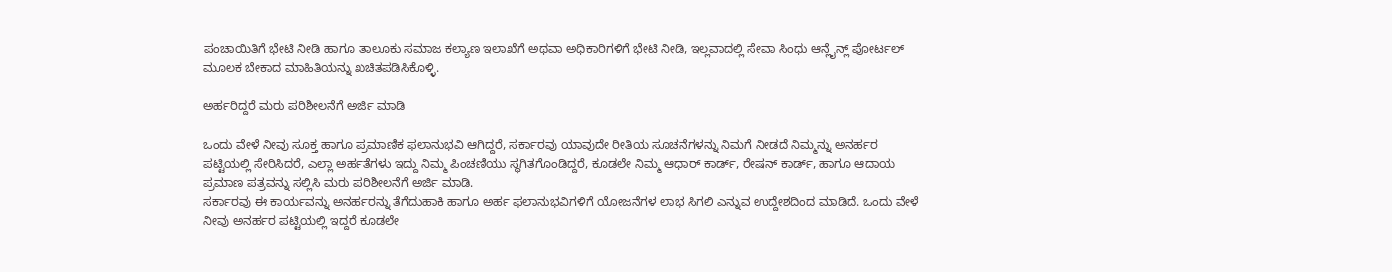ಪಂಚಾಯಿತಿಗೆ ಭೇಟಿ ನೀಡಿ ಹಾಗೂ ತಾಲೂಕು ಸಮಾಜ ಕಲ್ಯಾಣ ಇಲಾಖೆಗೆ ಅಥವಾ ಅಧಿಕಾರಿಗಳಿಗೆ ಭೇಟಿ ನೀಡಿ, ಇಲ್ಲವಾದಲ್ಲಿ ಸೇವಾ ಸಿಂಧು ಆನ್ಲೈನ್ಲ್ ಪೋರ್ಟಲ್ ಮೂಲಕ ಬೇಕಾದ ಮಾಹಿತಿಯನ್ನು ಖಚಿತಪಡಿಸಿಕೊಳ್ಳಿ.

ಅರ್ಹರಿದ್ದರೆ ಮರು ಪರಿಶೀಲನೆಗೆ ಅರ್ಜಿ ಮಾಡಿ

ಒಂದು ವೇಳೆ ನೀವು ಸೂಕ್ತ ಹಾಗೂ ಪ್ರಮಾಣಿಕ ಫಲಾನುಭವಿ ಆಗಿದ್ದರೆ, ಸರ್ಕಾರವು ಯಾವುದೇ ರೀತಿಯ ಸೂಚನೆಗಳನ್ನು ನಿಮಗೆ ನೀಡದೆ ನಿಮ್ಮನ್ನು ಅನರ್ಹರ ಪಟ್ಟಿಯಲ್ಲಿ ಸೇರಿಸಿದರೆ, ಎಲ್ಲಾ ಅರ್ಹತೆಗಳು ಇದ್ದು ನಿಮ್ಮ ಪಿಂಚಣಿಯು ಸ್ಥಗಿತಗೊಂಡಿದ್ದರೆ, ಕೂಡಲೇ ನಿಮ್ಮ ಆಧಾರ್ ಕಾರ್ಡ್, ರೇಷನ್ ಕಾರ್ಡ್, ಹಾಗೂ ಆದಾಯ ಪ್ರಮಾಣ ಪತ್ರವನ್ನು ಸಲ್ಲಿಸಿ ಮರು ಪರಿಶೀಲನೆಗೆ ಅರ್ಜಿ ಮಾಡಿ.
ಸರ್ಕಾರವು ಈ ಕಾರ್ಯವನ್ನು ಅನರ್ಹರನ್ನು ತೆಗೆದುಹಾಕಿ ಹಾಗೂ ಅರ್ಹ ಫಲಾನುಭವಿಗಳಿಗೆ ಯೋಜನೆಗಳ ಲಾಭ ಸಿಗಲಿ ಎನ್ನುವ ಉದ್ದೇಶದಿಂದ ಮಾಡಿದೆ. ಒಂದು ವೇಳೆ ನೀವು ಅನರ್ಹರ ಪಟ್ಟಿಯಲ್ಲಿ ಇದ್ದರೆ ಕೂಡಲೇ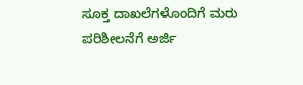ಸೂಕ್ತ ದಾಖಲೆಗಳೊಂದಿಗೆ ಮರು ಪರಿಶೀಲನೆಗೆ ಅರ್ಜಿ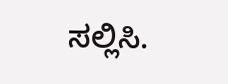ಸಲ್ಲಿಸಿ.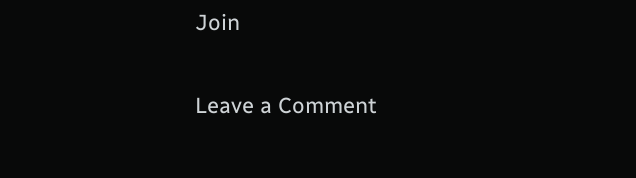Join

Leave a Comment